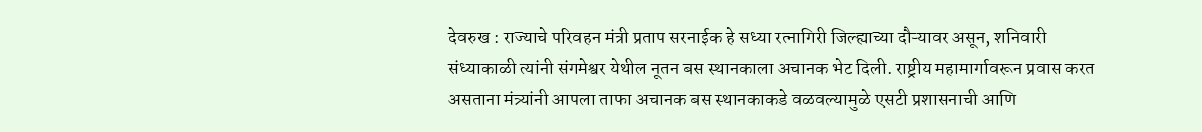देवरुख : राज्याचे परिवहन मंत्री प्रताप सरनाईक हे सध्या रत्नागिरी जिल्ह्याच्या दौऱ्यावर असून, शनिवारी संध्याकाळी त्यांनी संगमेश्वर येथील नूतन बस स्थानकाला अचानक भेट दिली. राष्ट्रीय महामार्गावरून प्रवास करत असताना मंत्र्यांनी आपला ताफा अचानक बस स्थानकाकडे वळवल्यामुळे एसटी प्रशासनाची आणि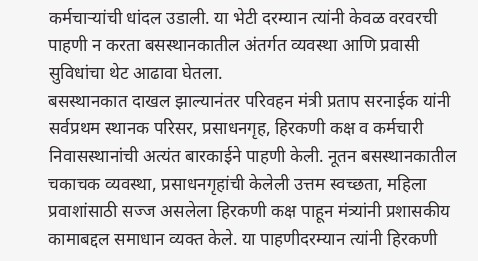कर्मचाऱ्यांची धांदल उडाली. या भेटी दरम्यान त्यांनी केवळ वरवरची पाहणी न करता बसस्थानकातील अंतर्गत व्यवस्था आणि प्रवासी सुविधांचा थेट आढावा घेतला.
बसस्थानकात दाखल झाल्यानंतर परिवहन मंत्री प्रताप सरनाईक यांनी सर्वप्रथम स्थानक परिसर, प्रसाधनगृह, हिरकणी कक्ष व कर्मचारी निवासस्थानांची अत्यंत बारकाईने पाहणी केली. नूतन बसस्थानकातील चकाचक व्यवस्था, प्रसाधनगृहांची केलेली उत्तम स्वच्छता, महिला प्रवाशांसाठी सज्ज असलेला हिरकणी कक्ष पाहून मंत्र्यांनी प्रशासकीय कामाबद्दल समाधान व्यक्त केले. या पाहणीदरम्यान त्यांनी हिरकणी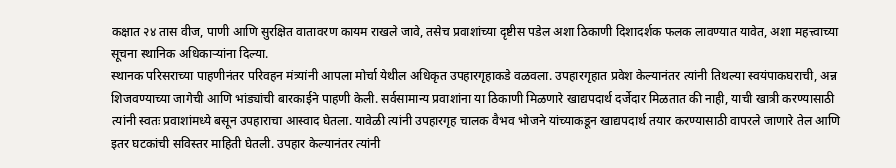कक्षात २४ तास वीज, पाणी आणि सुरक्षित वातावरण कायम राखले जावे, तसेच प्रवाशांच्या दृष्टीस पडेल अशा ठिकाणी दिशादर्शक फलक लावण्यात यावेत, अशा महत्त्वाच्या सूचना स्थानिक अधिकाऱ्यांना दिल्या.
स्थानक परिसराच्या पाहणीनंतर परिवहन मंत्र्यांनी आपला मोर्चा येथील अधिकृत उपहारगृहाकडे वळवला. उपहारगृहात प्रवेश केल्यानंतर त्यांनी तिथल्या स्वयंपाकघराची, अन्न शिजवण्याच्या जागेची आणि भांड्यांची बारकाईने पाहणी केली. सर्वसामान्य प्रवाशांना या ठिकाणी मिळणारे खाद्यपदार्थ दर्जेदार मिळतात की नाही, याची खात्री करण्यासाठी त्यांनी स्वतः प्रवाशांमध्ये बसून उपहाराचा आस्वाद घेतला. यावेळी त्यांनी उपहारगृह चालक वैभव भोजने यांच्याकडून खाद्यपदार्थ तयार करण्यासाठी वापरले जाणारे तेल आणि इतर घटकांची सविस्तर माहिती घेतली. उपहार केल्यानंतर त्यांनी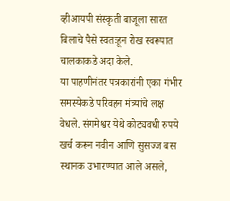व्हीआयपी संस्कृती बाजूला सारत बिलाचे पैसे स्वतःहून रोख स्वरूपात चालकाकडे अदा केले.
या पाहणीनंतर पत्रकारांनी एका गंभीर समस्येकडे परिवहन मंत्र्यांचे लक्ष वेधले. संगमेश्वर येथे कोट्यवधी रुपये खर्च करून नवीन आणि सुसज्ज बस स्थानक उभारण्यात आले असले,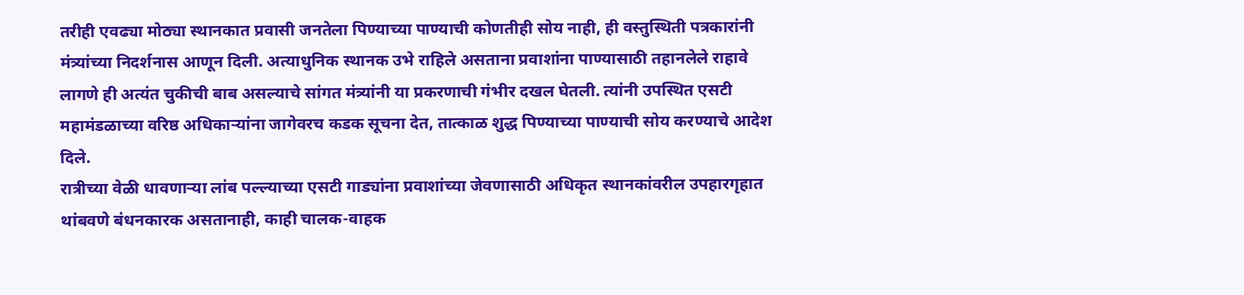तरीही एवढ्या मोठ्या स्थानकात प्रवासी जनतेला पिण्याच्या पाण्याची कोणतीही सोय नाही, ही वस्तुस्थिती पत्रकारांनी मंत्र्यांच्या निदर्शनास आणून दिली. अत्याधुनिक स्थानक उभे राहिले असताना प्रवाशांना पाण्यासाठी तहानलेले राहावे लागणे ही अत्यंत चुकीची बाब असल्याचे सांगत मंत्र्यांनी या प्रकरणाची गंभीर दखल घेतली. त्यांनी उपस्थित एसटी महामंडळाच्या वरिष्ठ अधिकाऱ्यांना जागेवरच कडक सूचना देत, तात्काळ शुद्ध पिण्याच्या पाण्याची सोय करण्याचे आदेश दिले.
रात्रीच्या वेळी धावणाऱ्या लांब पल्ल्याच्या एसटी गाड्यांना प्रवाशांच्या जेवणासाठी अधिकृत स्थानकांवरील उपहारगृहात थांबवणे बंधनकारक असतानाही, काही चालक-वाहक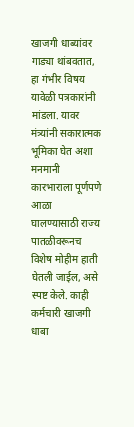खाजगी धाब्यांवर गाड्या थांबवतात, हा गंभीर विषय यावेळी पत्रकारांनी मांडला. यावर मंत्र्यांनी सकारात्मक भूमिका घेत अशा मनमानी कारभाराला पूर्णपणे आळा घालण्यासाठी राज्य पातळीवरूनच विशेष मोहीम हाती घेतली जाईल, असे स्पष्ट केले. काही कर्मचारी खाजगी धाबा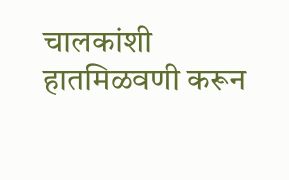चालकांशी हातमिळवणी करून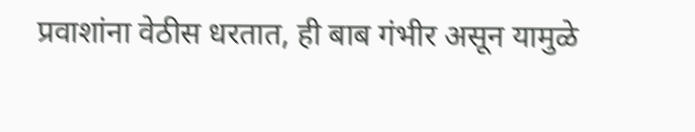प्रवाशांना वेठीस धरतात, ही बाब गंभीर असून यामुळे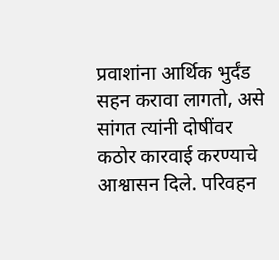प्रवाशांना आर्थिक भुर्दंड सहन करावा लागतो, असे सांगत त्यांनी दोषींवर कठोर कारवाई करण्याचे आश्वासन दिले. परिवहन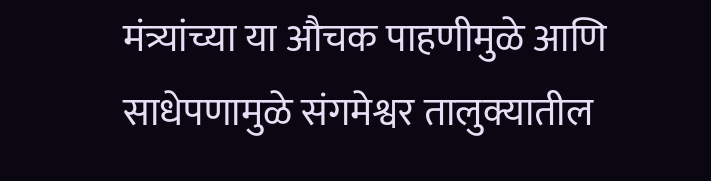मंत्र्यांच्या या औचक पाहणीमुळे आणि साधेपणामुळे संगमेश्वर तालुक्यातील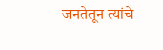जनतेतून त्यांचे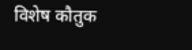विशेष कौतुक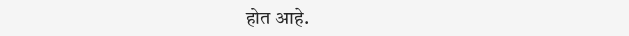होत आहे.